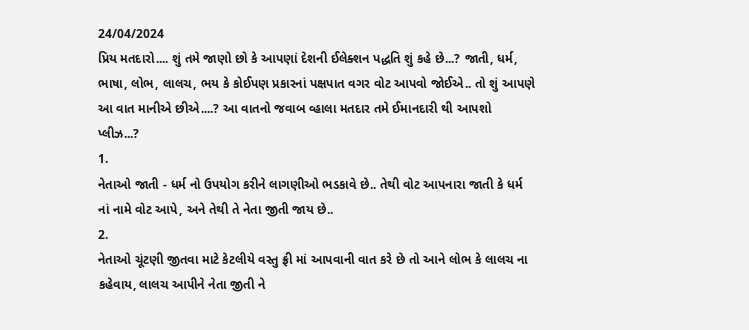24/04/2024
પ્રિય મતદારો.... શું તમે જાણો છો કે આપણાં દેશની ઈલેક્શન પદ્ધતિ શું કહે છે...? જાતી, ધર્મ, ભાષા, લોભ, લાલચ, ભય કે કોઈપણ પ્રકારનાં પક્ષપાત વગર વોટ આપવો જોઈએ.. તો શું આપણે આ વાત માનીએ છીએ....? આ વાતનો જવાબ વ્હાલા મતદાર તમે ઈમાનદારી થી આપશો પ્લીઝ...?
1.
નેતાઓ જાતી - ધર્મ નો ઉપયોગ કરીને લાગણીઓ ભડકાવે છે.. તેથી વોટ આપનારા જાતી કે ધર્મ નાં નામે વોટ આપે, અને તેથી તે નેતા જીતી જાય છે..
2.
નેતાઓ ચૂંટણી જીતવા માટે કેટલીયે વસ્તુ ફ્રી માં આપવાની વાત કરે છે તો આને લોભ કે લાલચ ના કહેવાય, લાલચ આપીને નેતા જીતી ને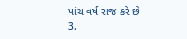પાંચ વર્ષ રાજ કરે છે
3.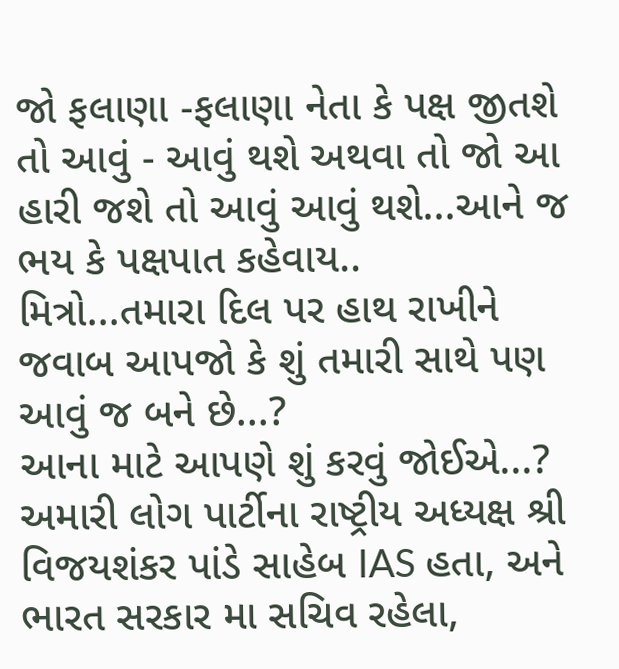જો ફલાણા -ફલાણા નેતા કે પક્ષ જીતશે તો આવું - આવું થશે અથવા તો જો આ હારી જશે તો આવું આવું થશે...આને જ ભય કે પક્ષપાત કહેવાય..
મિત્રો...તમારા દિલ પર હાથ રાખીને જવાબ આપજો કે શું તમારી સાથે પણ આવું જ બને છે...?
આના માટે આપણે શું કરવું જોઈએ...?
અમારી લોગ પાર્ટીના રાષ્ટ્રીય અધ્યક્ષ શ્રી વિજયશંકર પાંડે સાહેબ IAS હતા, અને ભારત સરકાર મા સચિવ રહેલા,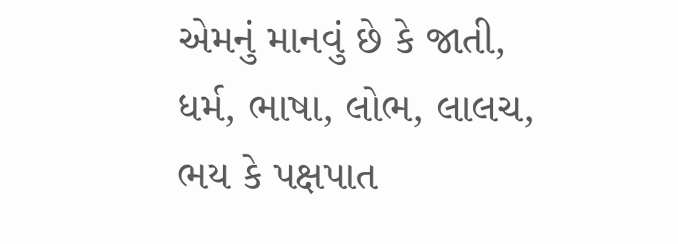એમનું માનવું છે કે જાતી, ધર્મ, ભાષા, લોભ, લાલચ, ભય કે પક્ષપાત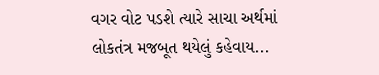વગર વોટ પડશે ત્યારે સાચા અર્થમાં લોકતંત્ર મજબૂત થયેલું કહેવાય...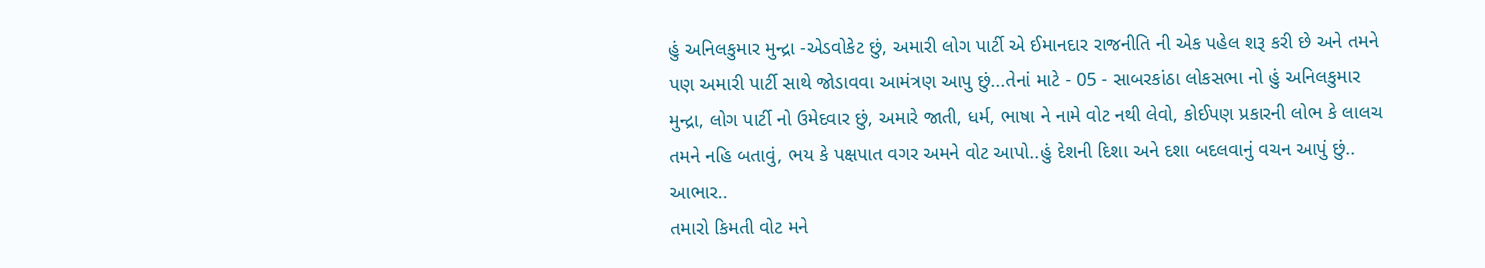હું અનિલકુમાર મુન્દ્રા -એડવોકેટ છું, અમારી લોગ પાર્ટી એ ઈમાનદાર રાજનીતિ ની એક પહેલ શરૂ કરી છે અને તમને પણ અમારી પાર્ટી સાથે જોડાવવા આમંત્રણ આપુ છું...તેનાં માટે - 05 - સાબરકાંઠા લોકસભા નો હું અનિલકુમાર મુન્દ્રા, લોગ પાર્ટી નો ઉમેદવાર છું, અમારે જાતી, ધર્મ, ભાષા ને નામે વોટ નથી લેવો, કોઈપણ પ્રકારની લોભ કે લાલચ તમને નહિ બતાવું, ભય કે પક્ષપાત વગર અમને વોટ આપો..હું દેશની દિશા અને દશા બદલવાનું વચન આપું છું.. આભાર..
તમારો કિમતી વોટ મને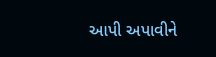આપી અપાવીને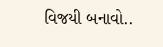વિજયી બનાવો..